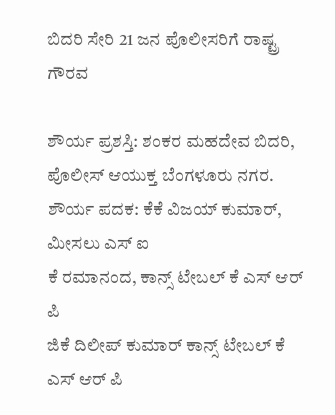ಬಿದರಿ ಸೇರಿ 21 ಜನ ಪೊಲೀಸರಿಗೆ ರಾಷ್ಟ್ರ ಗೌರವ

ಶೌರ್ಯ ಪ್ರಶಸ್ತಿ: ಶಂಕರ ಮಹದೇವ ಬಿದರಿ, ಪೊಲೀಸ್ ಆಯುಕ್ತ ಬೆಂಗಳೂರು ನಗರ.
ಶೌರ್ಯ ಪದಕ: ಕೆಕೆ ವಿಜಯ್ ಕುಮಾರ್, ಮೀಸಲು ಎಸ್ ಐ
ಕೆ ರಮಾನಂದ, ಕಾನ್ಸ್ ಟೇಬಲ್ ಕೆ ಎಸ್ ಆರ್ ಪಿ
ಜಿಕೆ ದಿಲೀಪ್ ಕುಮಾರ್ ಕಾನ್ಸ್ ಟೇಬಲ್ ಕೆ ಎಸ್ ಆರ್ ಪಿ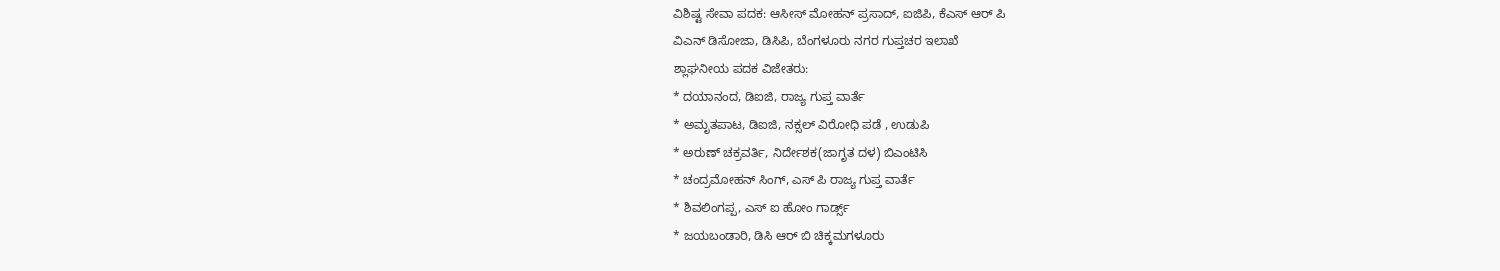ವಿಶಿಷ್ಟ ಸೇವಾ ಪದಕ: ಆಸೀಸ್ ಮೋಹನ್ ಪ್ರಸಾದ್, ಐಜಿಪಿ, ಕೆಎಸ್ ಆರ್ ಪಿ
ವಿಎನ್ ಡಿಸೋಜಾ, ಡಿಸಿಪಿ, ಬೆಂಗಳೂರು ನಗರ ಗುಪ್ತಚರ ಇಲಾಖೆ
ಶ್ಲಾಘನೀಯ ಪದಕ ವಿಜೇತರು:
* ದಯಾನಂದ, ಡಿಐಜಿ, ರಾಜ್ಯ ಗುಪ್ತ ವಾರ್ತೆ
* ಅಮೃತಪಾಟ, ಡಿಐಜಿ, ನಕ್ಸಲ್ ವಿರೋಧಿ ಪಡೆ , ಉಡುಪಿ
* ಅರುಣ್ ಚಕ್ರವರ್ತಿ, ನಿರ್ದೇಶಕ(ಜಾಗೃತ ದಳ) ಬಿಎಂಟಿಸಿ
* ಚಂದ್ರಮೋಹನ್ ಸಿಂಗ್, ಎಸ್ ಪಿ ರಾಜ್ಯ ಗುಪ್ತ ವಾರ್ತೆ
* ಶಿವಲಿಂಗಪ್ಪ, ಎಸ್ ಐ ಹೋಂ ಗಾರ್ಡ್ಸ್
* ಜಯಬಂಡಾರಿ, ಡಿಸಿ ಆರ್ ಬಿ ಚಿಕ್ಕಮಗಳೂರು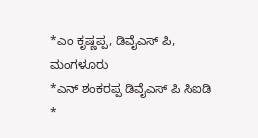*ಎಂ ಕೃಷ್ಣಪ್ಪ, ಡಿವೈಎಸ್ ಪಿ, ಮಂಗಳೂರು
*ಎನ್ ಶಂಕರಪ್ಪ ಡಿವೈಎಸ್ ಪಿ ಸಿಐಡಿ
*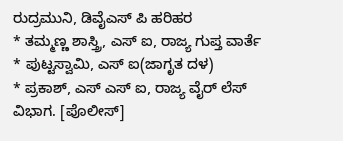ರುದ್ರಮುನಿ, ಡಿವೈಎಸ್ ಪಿ ಹರಿಹರ
* ತಮ್ಮಣ್ಣ ಶಾಸ್ತ್ರಿ, ಎಸ್ ಐ, ರಾಜ್ಯ ಗುಪ್ತ ವಾರ್ತೆ
* ಪುಟ್ಟಸ್ವಾಮಿ, ಎಸ್ ಐ(ಜಾಗೃತ ದಳ)
* ಪ್ರಕಾಶ್, ಎಸ್ ಎಸ್ ಐ, ರಾಜ್ಯ ವೈರ್ ಲೆಸ್ ವಿಭಾಗ. [ಪೊಲೀಸ್]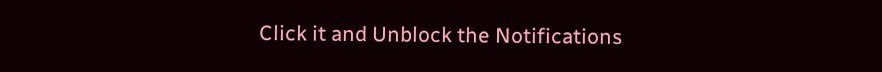Click it and Unblock the Notifications